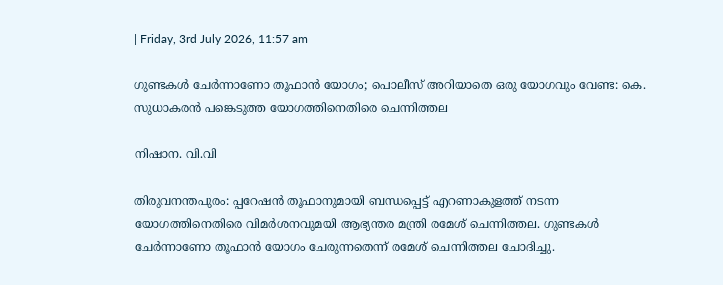| Friday, 3rd July 2026, 11:57 am

ഗുണ്ടകള്‍ ചേര്‍ന്നാണോ തൂഫാന്‍ യോഗം; പൊലീസ് അറിയാതെ ഒരു യോഗവും വേണ്ട: കെ. സുധാകരന്‍ പങ്കെടുത്ത യോഗത്തിനെതിരെ ചെന്നിത്തല

നിഷാന. വി.വി

തിരുവനന്തപുരം: പ്പറേഷന്‍ തൂഫാനുമായി ബന്ധപ്പെട്ട് എറണാകുളത്ത് നടന്ന യോഗത്തിനെതിരെ വിമര്‍ശനവുമയി ആഭ്യന്തര മന്ത്രി രമേശ് ചെന്നിത്തല. ഗുണ്ടകള്‍ ചേര്‍ന്നാണോ തൂഫാന്‍ യോഗം ചേരുന്നതെന്ന് രമേശ് ചെന്നിത്തല ചോദിച്ചു.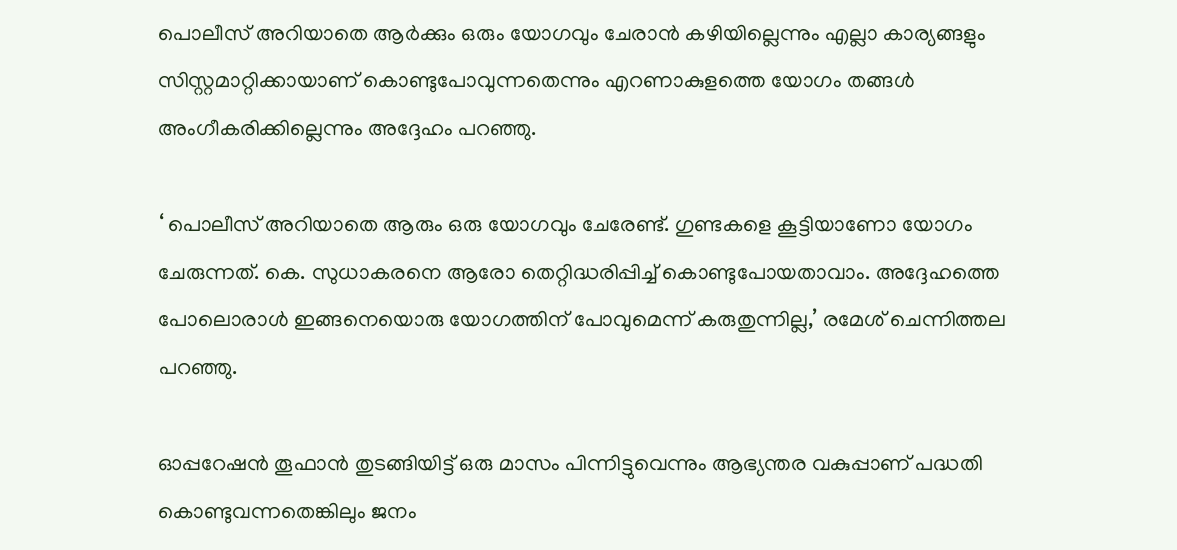പൊലീസ് അറിയാതെ ആര്‍ക്കും ഒരും യോഗവും ചേരാന്‍ കഴിയില്ലെന്നും എല്ലാ കാര്യങ്ങളും സിസ്റ്റമാറ്റിക്കായാണ് കൊണ്ടുപോവുന്നതെന്നും എറണാകുളത്തെ യോഗം തങ്ങള്‍ അംഗീകരിക്കില്ലെന്നും അദ്ദേഹം പറഞ്ഞു.

‘ പൊലീസ് അറിയാതെ ആരും ഒരു യോഗവും ചേരേണ്ട്. ഗുണ്ടകളെ കൂട്ടിയാണോ യോഗം ചേരുന്നത്. കെ. സുധാകരനെ ആരോ തെറ്റിദ്ധരിപ്പിച്ച് കൊണ്ടുപോയതാവാം. അദ്ദേഹത്തെ പോലൊരാള്‍ ഇങ്ങനെയൊരു യോഗത്തിന് പോവുമെന്ന് കരുതുന്നില്ല,’ രമേശ് ചെന്നിത്തല പറഞ്ഞു.

ഓപ്പറേഷന്‍ തൂഫാന്‍ തുടങ്ങിയിട്ട് ഒരു മാസം പിന്നിട്ടുവെന്നും ആഭ്യന്തര വകുപ്പാണ് പദ്ധതി കൊണ്ടുവന്നതെങ്കിലും ജനം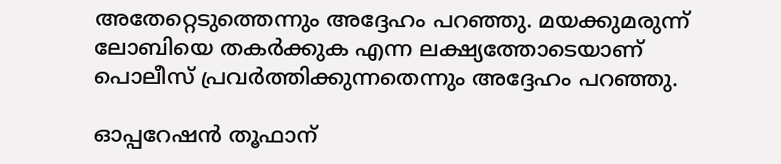അതേറ്റെടുത്തെന്നും അദ്ദേഹം പറഞ്ഞു. മയക്കുമരുന്ന് ലോബിയെ തകര്‍ക്കുക എന്ന ലക്ഷ്യത്തോടെയാണ് പൊലീസ് പ്രവര്‍ത്തിക്കുന്നതെന്നും അദ്ദേഹം പറഞ്ഞു.

ഓപ്പറേഷന്‍ തൂഫാന്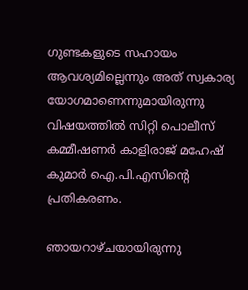ഗുണ്ടകളുടെ സഹായം ആവശ്യമില്ലെന്നും അത് സ്വകാര്യ യോഗമാണെന്നുമായിരുന്നു വിഷയത്തില്‍ സിറ്റി പൊലീസ് കമ്മീഷണര്‍ കാളിരാജ് മഹേഷ് കുമാര്‍ ഐ.പി.എസിന്റെ പ്രതികരണം.

ഞായറാഴ്ചയായിരുന്നു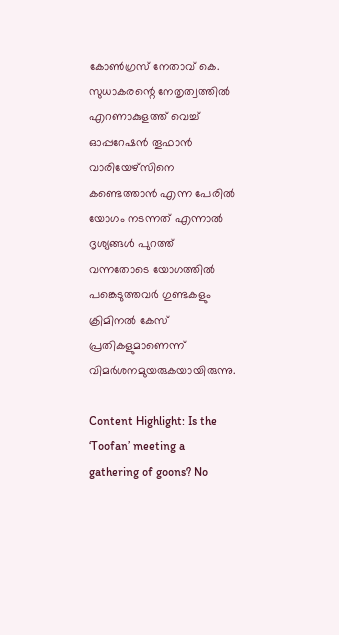കോണ്‍ഗ്രസ് നേതാവ് കെ. സുധാകരന്റെ നേതൃത്വത്തില്‍ എറണാകുളത്ത് വെച്ച് ഓപ്പറേഷന്‍ തൂഫാന്‍ വാരിയേഴ്‌സിനെ കണ്ടെത്താന്‍ എന്ന പേരില്‍ യോഗം നടന്നത് എന്നാല്‍ ദൃശ്യങ്ങള്‍ പുറത്ത് വന്നതോടെ യോഗത്തില്‍ പങ്കെടുത്തവര്‍ ഗുണ്ടകളും ക്രിമിനല്‍ കേസ് പ്രതികളുമാണെന്ന് വിമര്‍ശനമുയരുകയായിരുന്നു.

Content Highlight: Is the ‘Toofan’ meeting a gathering of goons? No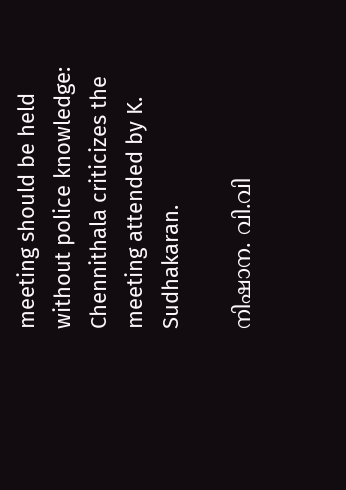meeting should be held without police knowledge: Chennithala criticizes the meeting attended by K. Sudhakaran.

നിഷാന. വി.വി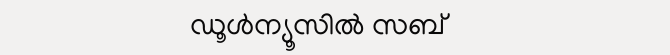ഡൂള്‍ന്യൂസില്‍ സബ്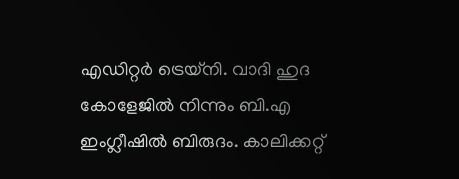എഡിറ്റര്‍ ട്രെയ്‌നി. വാദി ഹുദ കോളേജില്‍ നിന്നും ബി.എ ഇംഗ്ലീഷില്‍ ബിരുദം. കാലിക്കറ്റ്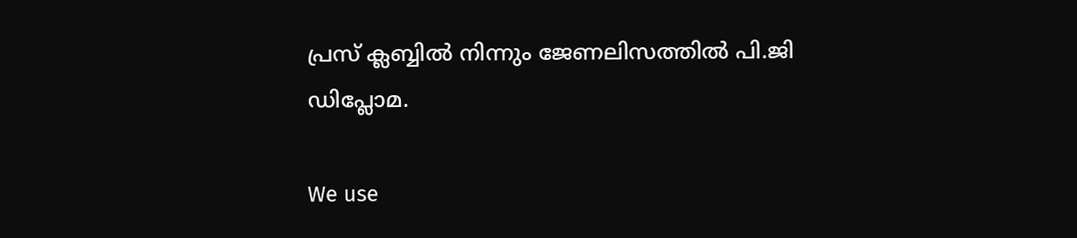പ്രസ് ക്ലബ്ബില്‍ നിന്നും ജേണലിസത്തില്‍ പി.ജി ഡിപ്ലോമ.

We use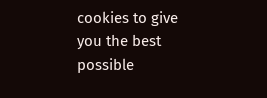cookies to give you the best possible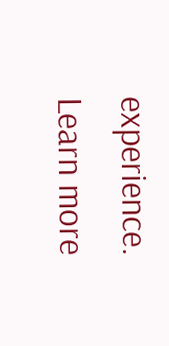experience. Learn more